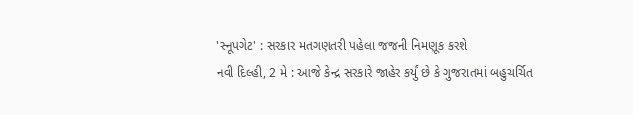'સ્નૂપગેટ' : સરકાર મતગણતરી પહેલા જજની નિમણૂક કરશે
નવી દિલ્હી, 2 મે : આજે કેન્દ્ર સરકારે જાહેર કર્યું છે કે ગુજરાતમાં બહુચર્ચિત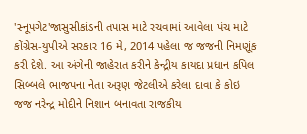'સ્નૂપગેટ'જાસુસીકાંડની તપાસ માટે રચવામાં આવેલા પંચ માટે કોંગ્રેસ-યુપીએ સરકાર 16 મે, 2014 પહેલા જ જજની નિમણૂંક કરી દેશે. આ અંગેની જાહેરાત કરીને કેન્દ્રીય કાયદા પ્રધાન કપિલ સિબ્બલે ભાજપના નેતા અરૂણ જેટલીએ કરેલા દાવા કે કોઇ જજ નરેન્દ્ર મોદીને નિશાન બનાવતા રાજકીય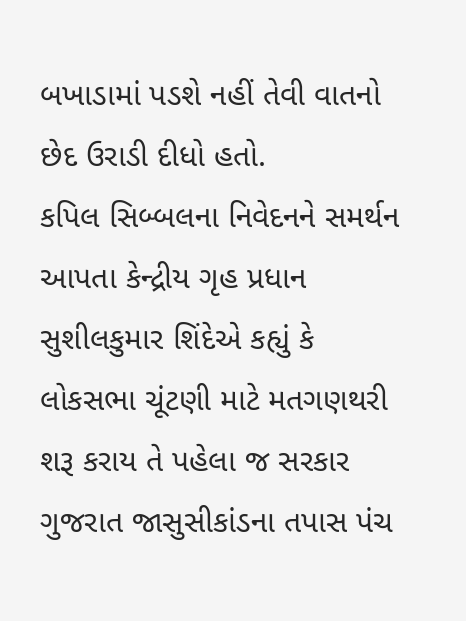બખાડામાં પડશે નહીં તેવી વાતનો છેદ ઉરાડી દીધો હતો.
કપિલ સિબ્બલના નિવેદનને સમર્થન આપતા કેન્દ્રીય ગૃહ પ્રધાન સુશીલકુમાર શિંદેએ કહ્યું કે લોકસભા ચૂંટણી માટે મતગણથરી શરૂ કરાય તે પહેલા જ સરકાર ગુજરાત જાસુસીકાંડના તપાસ પંચ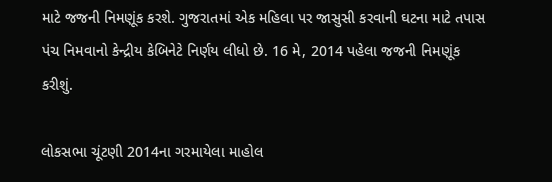માટે જજની નિમણૂંક કરશે. ગુજરાતમાં એક મહિલા પર જાસુસી કરવાની ઘટના માટે તપાસ પંચ નિમવાનો કેન્દ્રીય કેબિનેટે નિર્ણય લીધો છે. 16 મે, 2014 પહેલા જજની નિમણૂંક કરીશું.

લોકસભા ચૂંટણી 2014ના ગરમાયેલા માહોલ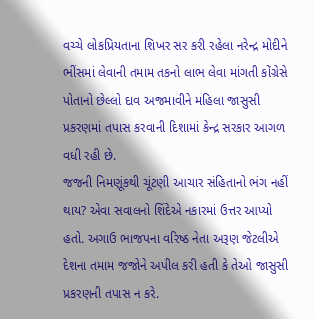વચ્ચે લોકપ્રિયતાના શિખર સર કરી રહેલા નરેન્દ્ર મોદીને ભીંસમાં લેવાની તમામ તકનો લાભ લેવા માંગતી કોંગ્રેસે પોતાનો છેલ્લો દાવ અજમાવીને મહિલા જાસુસી પ્રકરણમાં તપાસ કરવાની દિશામાં કેન્દ્ર સરકાર આગળ વધી રહી છે.
જજની નિમણૂંકથી ચૂંટણી આચાર સંહિતાનો ભંગ નહીં થાય? એવા સવાલનો શિંદેએ નકારમાં ઉત્તર આપ્યો હતો. અગાઉ ભાજપના વરિષ્ઠ નેતા અરૂણ જેટલીએ દેશના તમામ જજોને અપીલ કરી હતી કે તેઓ જાસુસી પ્રકરણની તપાસ ન કરે.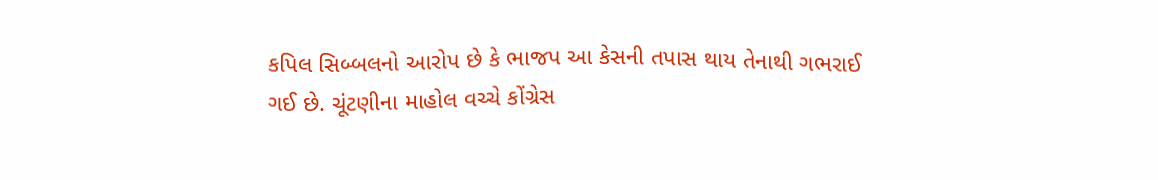કપિલ સિબ્બલનો આરોપ છે કે ભાજપ આ કેસની તપાસ થાય તેનાથી ગભરાઈ ગઈ છે. ચૂંટણીના માહોલ વચ્ચે કોંગ્રેસ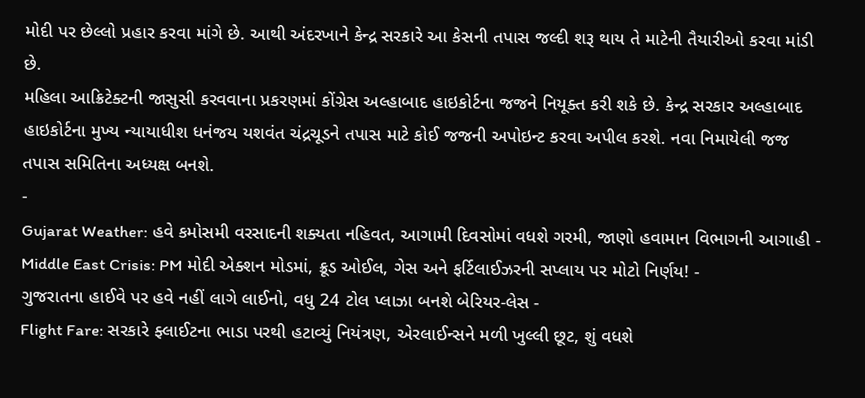મોદી પર છેલ્લો પ્રહાર કરવા માંગે છે. આથી અંદરખાને કેન્દ્ર સરકારે આ કેસની તપાસ જલ્દી શરૂ થાય તે માટેની તૈયારીઓ કરવા માંડી છે.
મહિલા આક્રિટેક્ટની જાસુસી કરવવાના પ્રકરણમાં કોંગ્રેસ અલ્હાબાદ હાઇકોર્ટના જજને નિયૂક્ત કરી શકે છે. કેન્દ્ર સરકાર અલ્હાબાદ હાઇકોર્ટના મુખ્ય ન્યાયાધીશ ધનંજય યશવંત ચંદ્રચૂડને તપાસ માટે કોઈ જજની અપોઇન્ટ કરવા અપીલ કરશે. નવા નિમાયેલી જજ તપાસ સમિતિના અધ્યક્ષ બનશે.
-
Gujarat Weather: હવે કમોસમી વરસાદની શક્યતા નહિવત, આગામી દિવસોમાં વધશે ગરમી, જાણો હવામાન વિભાગની આગાહી -
Middle East Crisis: PM મોદી એક્શન મોડમાં, ક્રૂડ ઓઈલ, ગેસ અને ફર્ટિલાઈઝરની સપ્લાય પર મોટો નિર્ણય! -
ગુજરાતના હાઈવે પર હવે નહીં લાગે લાઈનો, વધુ 24 ટોલ પ્લાઝા બનશે બેરિયર-લેસ -
Flight Fare: સરકારે ફ્લાઈટના ભાડા પરથી હટાવ્યું નિયંત્રણ, એરલાઈન્સને મળી ખુલ્લી છૂટ, શું વધશે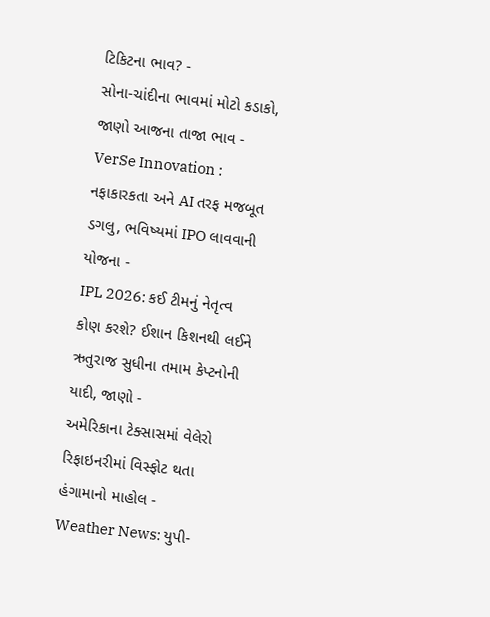ટિકિટના ભાવ? -
સોના-ચાંદીના ભાવમાં મોટો કડાકો, જાણો આજના તાજા ભાવ -
VerSe Innovation : નફાકારકતા અને AI તરફ મજબૂત ડગલુ, ભવિષ્યમાં IPO લાવવાની યોજના -
IPL 2026: કઈ ટીમનું નેતૃત્વ કોણ કરશે? ઈશાન કિશનથી લઈને ઋતુરાજ સુધીના તમામ કેપ્ટનોની યાદી, જાણો -
અમેરિકાના ટેક્સાસમાં વેલેરો રિફાઇનરીમાં વિસ્ફોટ થતા હંગામાનો માહોલ -
Weather News: યુપી-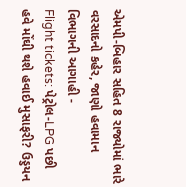એમપી-બિહાર સહિત 8 રાજ્યોમાં ભારે વરસાદનો કહેર, જાણો હવામાન વિભાગની આગાહી -
Flight tickets: પેટ્રોલ-LPG પછી હવે મોંઘી થશે હવાઈ મુસાફરી? ઉડ્ડયન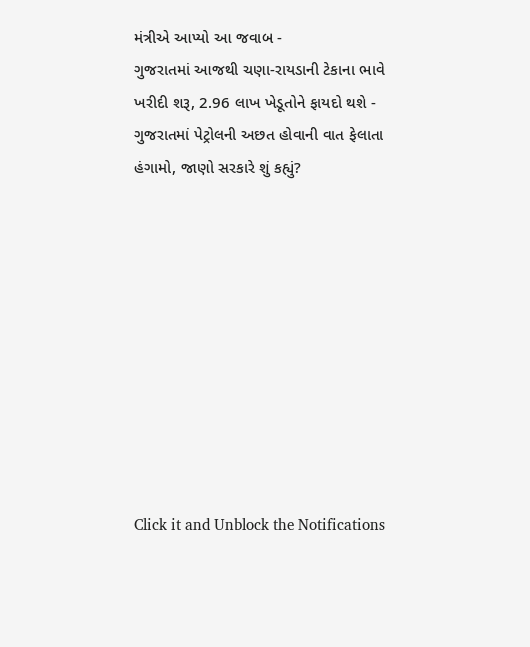મંત્રીએ આપ્યો આ જવાબ -
ગુજરાતમાં આજથી ચણા-રાયડાની ટેકાના ભાવે ખરીદી શરૂ, 2.96 લાખ ખેડૂતોને ફાયદો થશે -
ગુજરાતમાં પેટ્રોલની અછત હોવાની વાત ફેલાતા હંગામો, જાણો સરકારે શું કહ્યું?










Click it and Unblock the Notifications